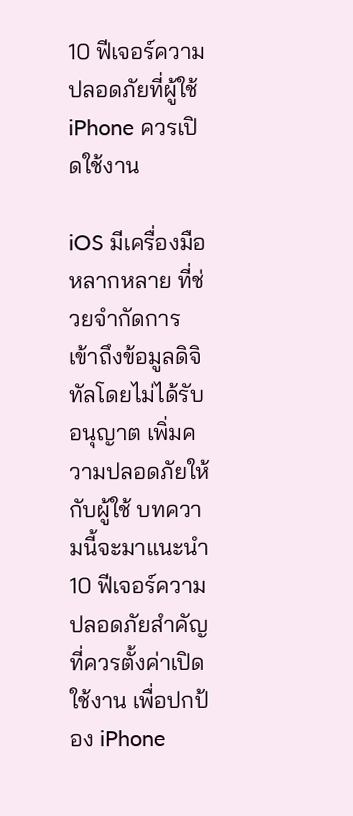10 ฟีเจอร์ความปลอดภัยที่ผู้ใช้ iPhone ควรเปิดใช้งาน

iOS มีเครื่องมือหลากหลาย ที่ช่วยจำกัดการเข้าถึงข้อมูลดิจิทัลโดยไม่ได้รับอนุญาต เพิ่มความปลอดภัยให้กับผู้ใช้ บทความนี้จะมาแนะนำ 10 ฟีเจอร์ความปลอดภัยสำคัญที่ควรตั้งค่าเปิดใช้งาน เพื่อปกป้อง iPhone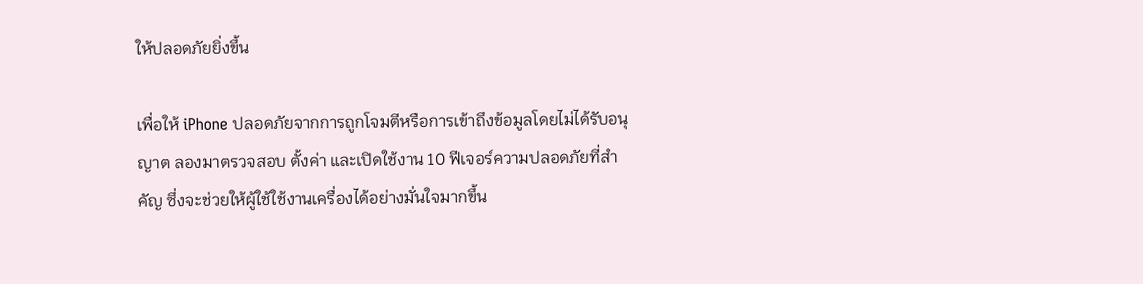ให้ปลอดภัยยิ่งขึ้น

เพื่อให้ iPhone ปลอดภัยจากการถูกโจมตีหรือการเข้าถึงข้อมูลโดยไม่ได้รับอนุญาต ลองมาตรวจสอบ ตั้งค่า และเปิดใช้งาน 10 ฟีเจอร์ความปลอดภัยที่สำคัญ ซึ่งจะช่วยให้ผู้ใช้ใช้งานเครื่องได้อย่างมั่นใจมากขึ้น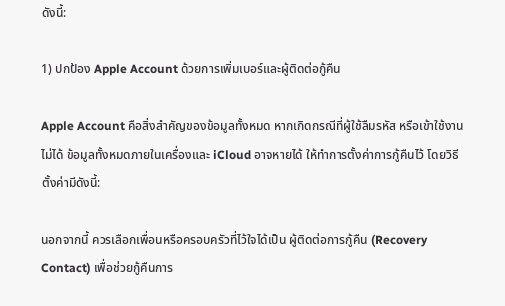ดังนี้:

1) ปกป้อง Apple Account ด้วยการเพิ่มเบอร์และผู้ติดต่อกู้คืน

Apple Account คือสิ่งสำคัญของข้อมูลทั้งหมด หากเกิดกรณีที่ผู้ใช้ลืมรหัส หรือเข้าใช้งานไม่ได้ ข้อมูลทั้งหมดภายในเครื่องและ iCloud อาจหายได้ ให้ทำการตั้งค่าการกู้คืนไว้ โดยวิธีตั้งค่ามีดังนี้:

นอกจากนี้ ควรเลือกเพื่อนหรือครอบครัวที่ไว้ใจได้เป็น ผู้ติดต่อการกู้คืน (Recovery Contact) เพื่อช่วยกู้คืนการ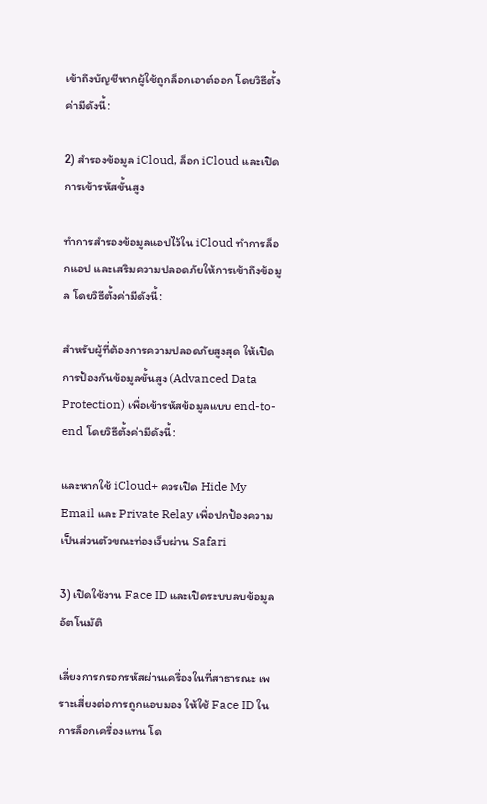เข้าถึงบัญชีหากผู้ใช้ถูกล็อกเอาต์ออก โดยวิธีตั้งค่ามีดังนี้:

2) สำรองข้อมูล iCloud, ล็อก iCloud และเปิดการเข้ารหัสขั้นสูง

ทำการสำรองข้อมูลแอปไว้ใน iCloud ทำการล็อกแอป และเสริมความปลอดภัยให้การเข้าถึงข้อมูล โดยวิธีตั้งค่ามีดังนี้:

สำหรับผู้ที่ต้องการความปลอดภัยสูงสุด ให้เปิด การป้องกันข้อมูลขั้นสูง (Advanced Data Protection) เพื่อเข้ารหัสข้อมูลแบบ end-to-end โดยวิธีตั้งค่ามีดังนี้:

และหากใช้ iCloud+ ควรเปิด Hide My Email และ Private Relay เพื่อปกป้องความเป็นส่วนตัวขณะท่องเว็บผ่าน Safari

3) เปิดใช้งาน Face ID และเปิดระบบลบข้อมูลอัตโนมัติ

เลี่ยงการกรอกรหัสผ่านเครื่องในที่สาธารณะ เพราะเสี่ยงต่อการถูกแอบมอง ให้ใช้ Face ID ในการล็อกเครื่องแทน โด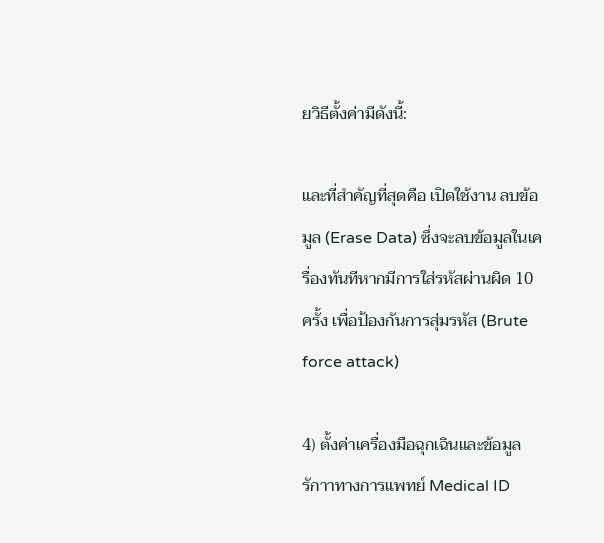ยวิธีตั้งค่ามีดังนี้:

และที่สำคัญที่สุดคือ เปิดใช้งาน ลบข้อมูล (Erase Data) ซึ่งจะลบข้อมูลในเครื่องทันทีหากมีการใส่รหัสผ่านผิด 10 ครั้ง เพื่อป้องกันการสุ่มรหัส (Brute force attack)

4) ตั้งค่าเครื่องมือฉุกเฉินและข้อมูลรักาาทางการแพทย์ Medical ID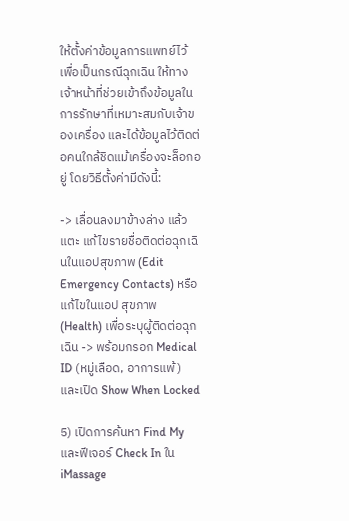ให้ตั้งค่าข้อมูลการแพทย์ไว้ เพื่อเป็นกรณีฉุกเฉิน ให้ทางเจ้าหน้าที่ช่วยเข้าถึงข้อมูลในการรักษาที่เหมาะสมกับเจ้าของเครื่อง และได้ข้อมูลไว้ติดต่อคนใกล้ชิดแม้เครื่องจะล็อกอยู่ โดยวิธีตั้งค่ามีดังนี้:

-> เลื่อนลงมาข้างล่าง แล้วแตะ แก้ไขรายชื่อติดต่อฉุกเฉินในแอปสุขภาพ (Edit Emergency Contacts) หรือ แก้ไขในแอป สุขภาพ (Health) เพื่อระบุผู้ติดต่อฉุกเฉิน -> พร้อมกรอก Medical ID (หมู่เลือด, อาการแพ้) และเปิด Show When Locked

5) เปิดการค้นหา Find My และฟีเจอร์ Check In ใน iMassage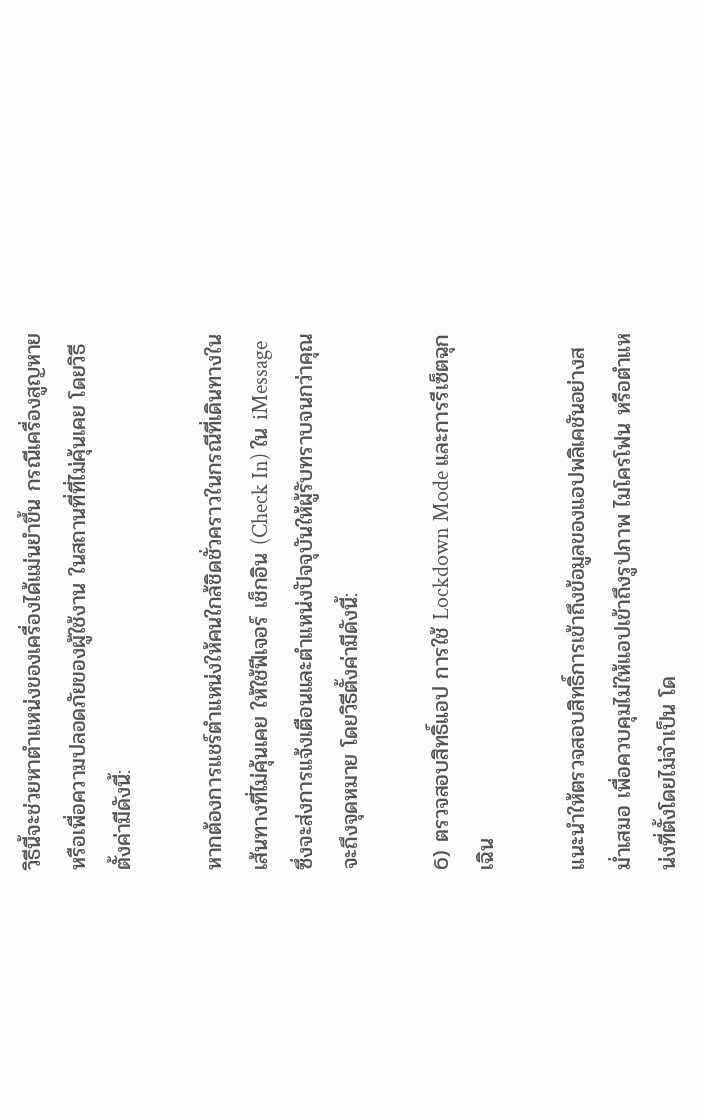วิธีนี้จะช่วยหาตำแหน่งของเครื่องได้แม่นยำขึ้น กรณีเครื่องสูญหาย หรือเพื่อความปลอดภัยของผู้ใช้งาน ในสถานที่ที่ไม่คุ้นเคย โดยวิธีตั้งค่ามีดังนี้:

หากต้องการแชร์ตำแหน่งให้คนใกล้ชิดชั่วคราวในกรณีที่เดินทางในเส้นทางที่ไม่คุ้นเคย ให้ใช้ฟีเจอร์ เช็กอิน (Check In) ใน iMessage ซึ่งจะส่งการแจ้งเตือนและตำแหน่งปัจจุบันให้ผู้รับทราบจนกว่าคุณจะถึงจุดหมาย โดยวิธีตั้งค่ามีดังนี้:

6) ตรวจสอบสิทธิ์แอป การใช้ Lockdown Mode และการรีเซ็ตฉุกเฉิน

แนะนำให้ตรวจสอบสิทธิ์การเข้าถึงข้อมูลของแอปพลิเคชันอย่างสม่ำเสมอ เพื่อควบคุมไม่ให้แอปเข้าถึงรูปภาพ ไมโครโฟน หรือตำแหน่งที่ตั้งโดยไม่จำเป็น โด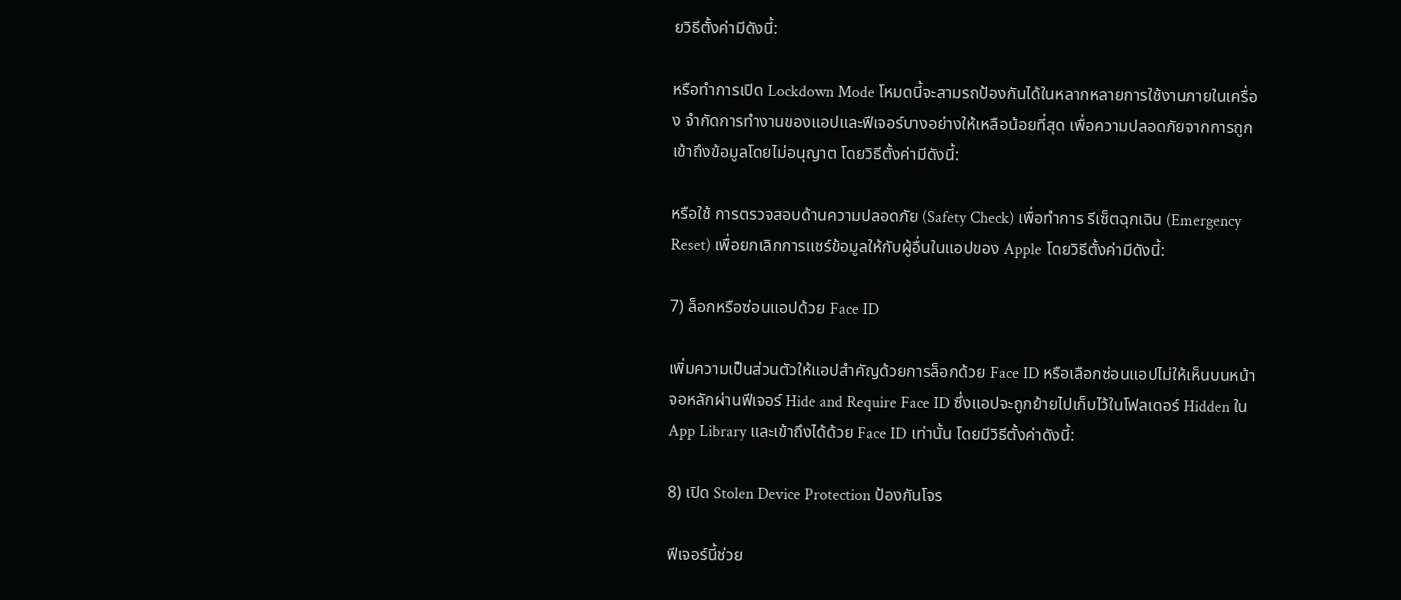ยวิธีตั้งค่ามีดังนี้:

หรือทำการเปิด Lockdown Mode โหมดนี้จะสามรถป้องกันได้ในหลากหลายการใช้งานภายในเครื่อง จำกัดการทำงานของแอปและฟีเจอร์บางอย่างให้เหลือน้อยที่สุด เพื่อความปลอดภัยจากการถูกเข้าถึงข้อมูลโดยไม่อนุญาต โดยวิธีตั้งค่ามีดังนี้:

หรือใช้ การตรวจสอบด้านความปลอดภัย (Safety Check) เพื่อทำการ รีเซ็ตฉุกเฉิน (Emergency Reset) เพื่อยกเลิกการแชร์ข้อมูลให้กับผู้อื่นในแอปของ Apple โดยวิธีตั้งค่ามีดังนี้:

7) ล็อกหรือซ่อนแอปด้วย Face ID

เพิ่มความเป็นส่วนตัวให้แอปสำคัญด้วยการล็อกด้วย Face ID หรือเลือกซ่อนแอปไม่ให้เห็นบนหน้าจอหลักผ่านฟีเจอร์ Hide and Require Face ID ซึ่งแอปจะถูกย้ายไปเก็บไว้ในโฟลเดอร์ Hidden ใน App Library และเข้าถึงได้ด้วย Face ID เท่านั้น โดยมีวิธีตั้งค่าดังนี้:

8) เปิด Stolen Device Protection ป้องกันโจร

ฟีเจอร์นี้ช่วย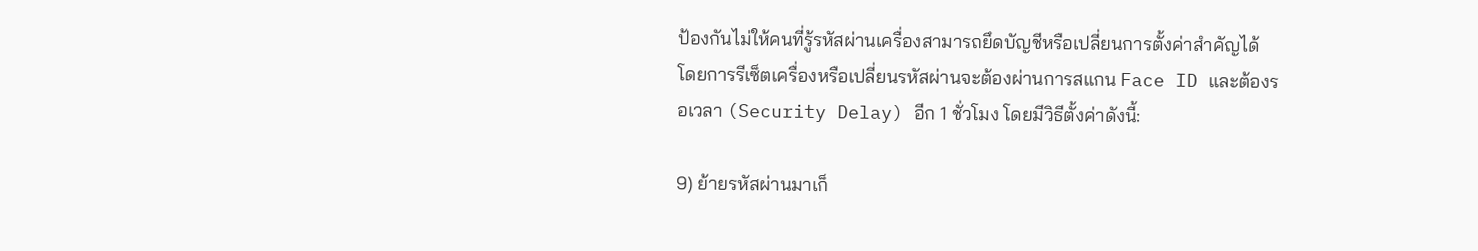ป้องกันไม่ให้คนที่รู้รหัสผ่านเครื่องสามารถยึดบัญชีหรือเปลี่ยนการตั้งค่าสำคัญได้ โดยการรีเซ็ตเครื่องหรือเปลี่ยนรหัสผ่านจะต้องผ่านการสแกน Face ID และต้องรอเวลา (Security Delay) อีก 1 ชั่วโมง โดยมีวิธีตั้งค่าดังนี้:

9) ย้ายรหัสผ่านมาเก็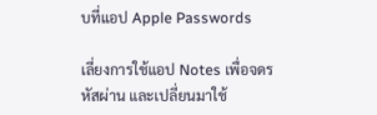บที่แอป Apple Passwords

เลี่ยงการใช้แอป Notes เพื่อจดรหัสผ่าน และเปลี่ยนมาใช้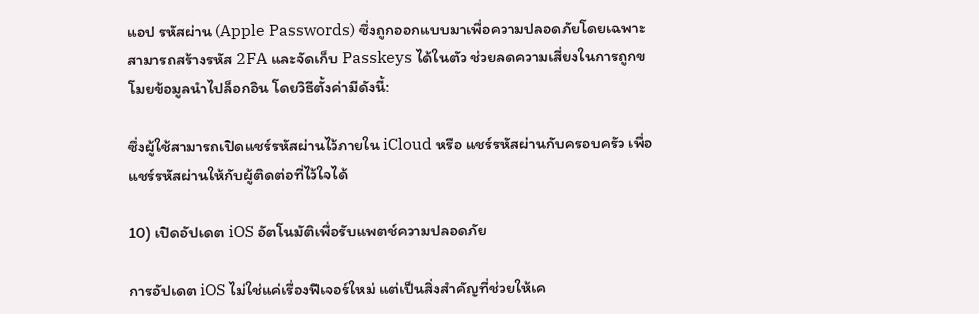แอป รหัสผ่าน (Apple Passwords) ซึ่งถูกออกแบบมาเพื่อความปลอดภัยโดยเฉพาะ สามารถสร้างรหัส 2FA และจัดเก็บ Passkeys ได้ในตัว ช่วยลดความเสี่ยงในการถูกขโมยข้อมูลนำไปล็อกอิน โดยวิธีตั้งค่ามีดังนี้:

ซึ่งผู้ใช้สามารถเปิดแชร์รหัสผ่านไว้ภายใน iCloud หรือ แชร์รหัสผ่านกับครอบครัว เพื่อแชร์รหัสผ่านให้กับผู้ติดต่อที่ไว้ใจได้

10) เปิดอัปเดต iOS อัตโนมัติเพื่อรับแพตช์ความปลอดภัย

การอัปเดต iOS ไม่ใช่แค่เรื่องฟีเจอร์ใหม่ แต่เป็นสิ่งสำคัญที่ช่วยให้เค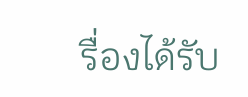รื่องได้รับ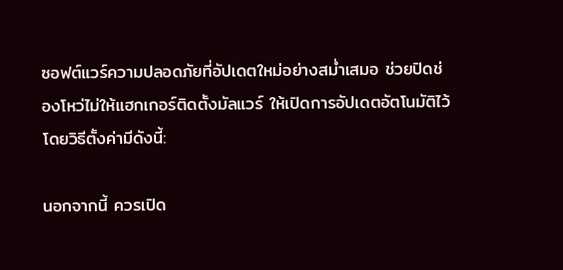ซอฟต์แวร์ความปลอดภัยที่อัปเดตใหม่อย่างสม่ำเสมอ ช่วยปิดช่องโหว่ไม่ให้แฮกเกอร์ติดตั้งมัลแวร์ ให้เปิดการอัปเดตอัตโนมัติไว้ โดยวิธีตั้งค่ามีดังนี้:

นอกจากนี้ ควรเปิด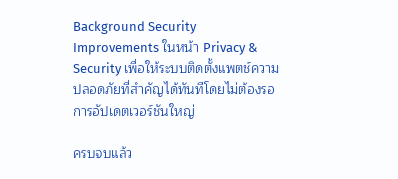Background Security Improvements ในหน้า Privacy & Security เพื่อให้ระบบติดตั้งแพตช์ความปลอดภัยที่สำคัญได้ทันทีโดยไม่ต้องรอการอัปเดตเวอร์ชันใหญ่

ครบจบแล้ว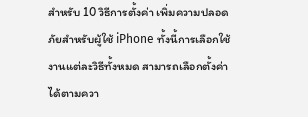สำหรับ 10 วิธีการตั้งค่า เพิ่มความปลอดภัยสำหรับผู้ใช้ iPhone ทั้งนี้การเลือกใช้งานแต่ละวิธีทั้งหมด สามารถเลือกตั้งค่าได้ตามควา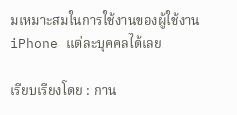มเหมาะสมในการใช้งานของผู้ใช้งาน iPhone แต่ละบุคคลได้เลย

เรียบเรียงโดย : กาน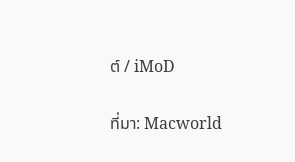ต์ / iMoD

ที่มา: Macworld